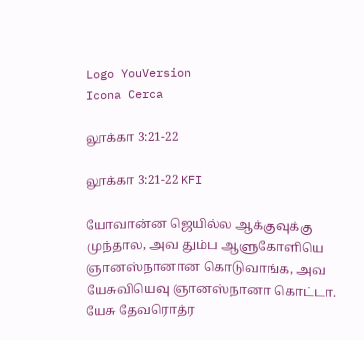Logo YouVersion
Icona Cerca

லூக்கா 3:21-22

லூக்கா 3:21-22 KFI

யோவான்ன ஜெயில்ல ஆக்குவுக்கு முந்தால, அவ தும்ப ஆளுகோளியெ ஞானஸ்நானான கொடுவாங்க, அவ யேசுவியெவு ஞானஸ்நானா கொட்டா. யேசு தேவரொத்ர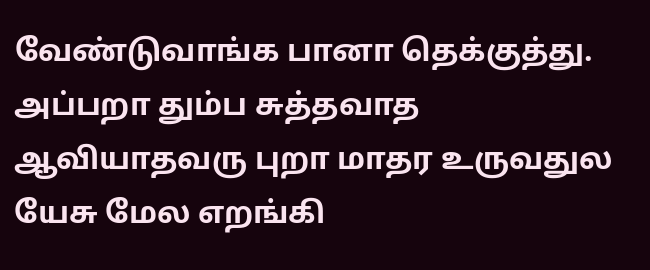வேண்டுவாங்க பானா தெக்குத்து. அப்பறா தும்ப சுத்தவாத ஆவியாதவரு புறா மாதர உருவதுல யேசு மேல எறங்கி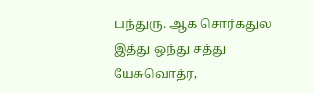பந்துரு. ஆக சொர்கதுல இத்து ஒந்து சத்து யேசுவொத்ர,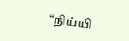“நிய்யி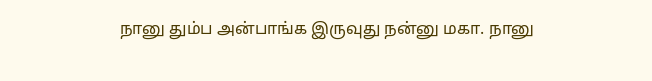நானு தும்ப அன்பாங்க இருவுது நன்னு மகா. நானு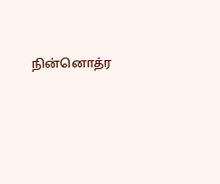நின்னொத்ர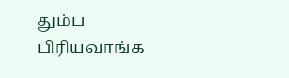தும்ப பிரியவாங்க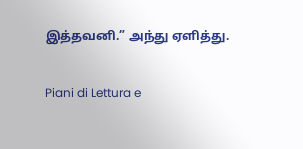இத்தவனி.” அந்து ஏளித்து.

Piani di Lettura e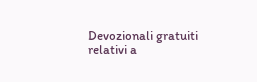Devozionali gratuiti relativi a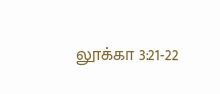லூக்கா 3:21-22